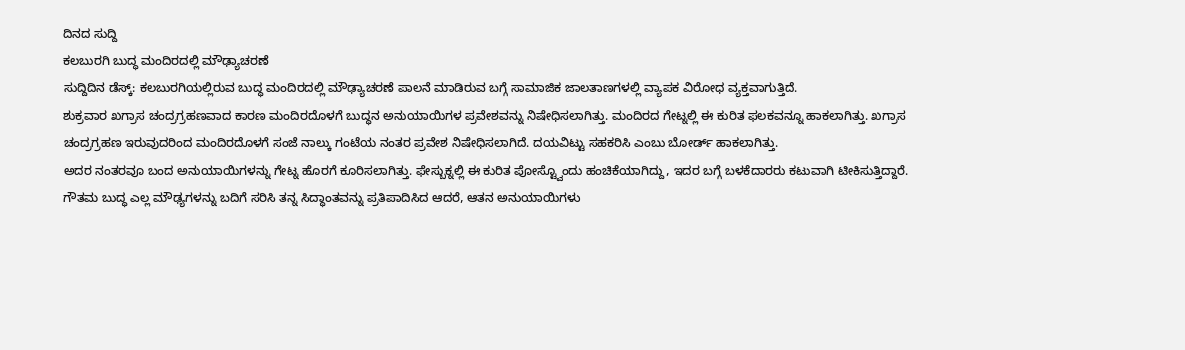ದಿನದ ಸುದ್ದಿ
ಕಲಬುರಗಿ ಬುದ್ಧ ಮಂದಿರದಲ್ಲಿ ಮೌಢ್ಯಾಚರಣೆ
ಸುದ್ದಿದಿನ ಡೆಸ್ಕ್: ಕಲಬುರಗಿಯಲ್ಲಿರುವ ಬುದ್ಧ ಮಂದಿರದಲ್ಲಿ ಮೌಢ್ಯಾಚರಣೆ ಪಾಲನೆ ಮಾಡಿರುವ ಬಗ್ಗೆ ಸಾಮಾಜಿಕ ಜಾಲತಾಣಗಳಲ್ಲಿ ವ್ಯಾಪಕ ವಿರೋಧ ವ್ಯಕ್ತವಾಗುತ್ತಿದೆ.
ಶುಕ್ರವಾರ ಖಗ್ರಾಸ ಚಂದ್ರಗ್ರಹಣವಾದ ಕಾರಣ ಮಂದಿರದೊಳಗೆ ಬುದ್ಧನ ಅನುಯಾಯಿಗಳ ಪ್ರವೇಶವನ್ನು ನಿಷೇಧಿಸಲಾಗಿತ್ತು. ಮಂದಿರದ ಗೇಟ್ನಲ್ಲಿ ಈ ಕುರಿತ ಫಲಕವನ್ನೂ ಹಾಕಲಾಗಿತ್ತು. ಖಗ್ರಾಸ ಚಂದ್ರಗ್ರಹಣ ಇರುವುದರಿಂದ ಮಂದಿರದೊಳಗೆ ಸಂಜೆ ನಾಲ್ಕು ಗಂಟೆಯ ನಂತರ ಪ್ರವೇಶ ನಿಷೇಧಿಸಲಾಗಿದೆ. ದಯವಿಟ್ಟು ಸಹಕರಿಸಿ ಎಂಬು ಬೋರ್ಡ್ ಹಾಕಲಾಗಿತ್ತು.
ಅದರ ನಂತರವೂ ಬಂದ ಅನುಯಾಯಿಗಳನ್ನು ಗೇಟ್ನ ಹೊರಗೆ ಕೂರಿಸಲಾಗಿತ್ತು. ಫೇಸ್ಬುಕ್ನಲ್ಲಿ ಈ ಕುರಿತ ಪೋಸ್ಟ್ವೊಂದು ಹಂಚಿಕೆಯಾಗಿದ್ದು, ಇದರ ಬಗ್ಗೆ ಬಳಕೆದಾರರು ಕಟುವಾಗಿ ಟೀಕಿಸುತ್ತಿದ್ದಾರೆ.
ಗೌತಮ ಬುದ್ಧ ಎಲ್ಲ ಮೌಢ್ಯಗಳನ್ನು ಬದಿಗೆ ಸರಿಸಿ ತನ್ನ ಸಿದ್ಧಾಂತವನ್ನು ಪ್ರತಿಪಾದಿಸಿದ ಆದರೆ, ಆತನ ಅನುಯಾಯಿಗಳು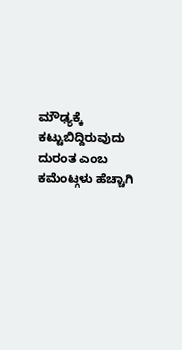ಮೌಢ್ಯಕ್ಕೆ ಕಟ್ಟುಬಿದ್ದಿರುವುದು ದುರಂತ ಎಂಬ ಕಮೆಂಟ್ಗಳು ಹೆಚ್ಚಾಗಿ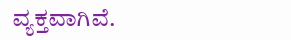ವ್ಯಕ್ತವಾಗಿವೆ.